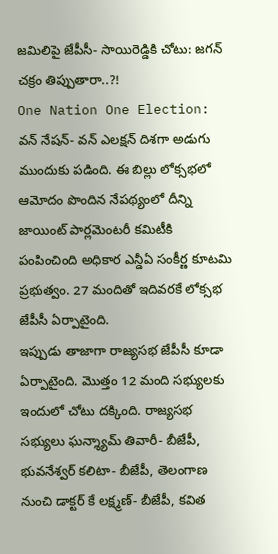జమిలిపై జేపీసీ- సాయిరెడ్డికి చోటు: జగన్ చక్రం తిప్పుతారా..?!
One Nation One Election: వన్ నేషన్- వన్ ఎలక్షన్ దిశగా అడుగు ముందుకు పడింది. ఈ బిల్లు లోక్సభలో ఆమోదం పొందిన నేపథ్యంలో దీన్ని జాయింట్ పార్లమెంటరీ కమిటీకి పంపించింది అధికార ఎన్డీఏ సంకీర్ణ కూటమి ప్రభుత్వం. 27 మందితో ఇదివరకే లోక్సభ జేపీసీ ఏర్పాటైంది.
ఇప్పుడు తాజాగా రాజ్యసభ జేపీసీ కూడా ఏర్పాటైంది. మొత్తం 12 మంది సభ్యులకు ఇందులో చోటు దక్కింది. రాజ్యసభ సభ్యులు ఘన్శ్యామ్ తివారీ- బీజేపీ, భువనేశ్వర్ కలిటా- బీజేపీ, తెలంగాణ నుంచి డాక్టర్ కే లక్ష్మణ్- బీజేపీ, కవిత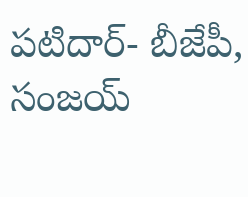పటిదార్- బీజేపీ, సంజయ్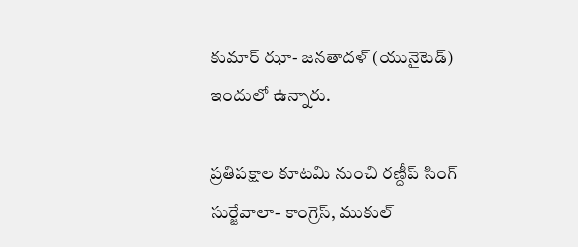కుమార్ ఝా- జనతాదళ్ (యునైటెడ్) ఇందులో ఉన్నారు.

ప్రతిపక్షాల కూటమి నుంచి రణ్దీప్ సింగ్ సుర్జేవాలా- కాంగ్రెస్, ముకుల్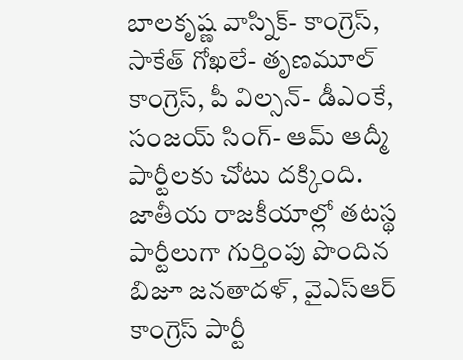బాలకృష్ణ వాస్నిక్- కాంగ్రెస్, సాకేత్ గోఖలే- తృణమూల్ కాంగ్రెస్, పీ విల్సన్- డీఎంకే, సంజయ్ సింగ్- ఆమ్ ఆద్మీ పార్టీలకు చోటు దక్కింది. జాతీయ రాజకీయాల్లో తటస్థ పార్టీలుగా గుర్తింపు పొందిన బిజూ జనతాదళ్, వైఎస్ఆర్ కాంగ్రెస్ పార్టీ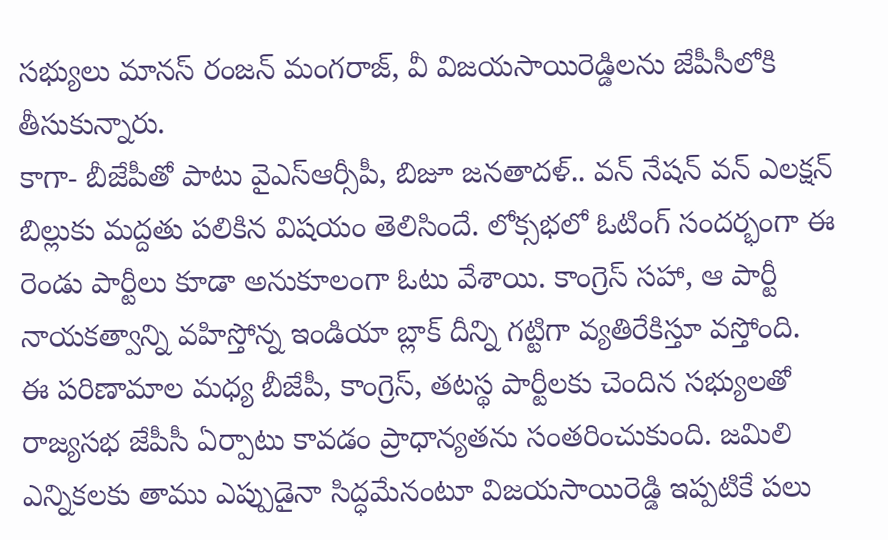సభ్యులు మానస్ రంజన్ మంగరాజ్, వీ విజయసాయిరెడ్డిలను జేపీసీలోకి తీసుకున్నారు.
కాగా- బీజేపీతో పాటు వైఎస్ఆర్సీపీ, బిజూ జనతాదళ్.. వన్ నేషన్ వన్ ఎలక్షన్ బిల్లుకు మద్దతు పలికిన విషయం తెలిసిందే. లోక్సభలో ఓటింగ్ సందర్భంగా ఈ రెండు పార్టీలు కూడా అనుకూలంగా ఓటు వేశాయి. కాంగ్రెస్ సహా, ఆ పార్టీ నాయకత్వాన్ని వహిస్తోన్న ఇండియా బ్లాక్ దీన్ని గట్టిగా వ్యతిరేకిస్తూ వస్తోంది.
ఈ పరిణామాల మధ్య బీజేపీ, కాంగ్రెస్, తటస్థ పార్టీలకు చెందిన సభ్యులతో రాజ్యసభ జేపీసీ ఏర్పాటు కావడం ప్రాధాన్యతను సంతరించుకుంది. జమిలి ఎన్నికలకు తాము ఎప్పుడైనా సిద్ధమేనంటూ విజయసాయిరెడ్డి ఇప్పటికే పలు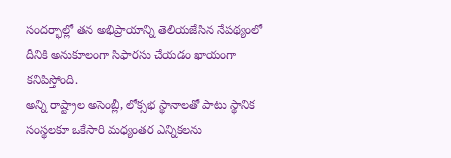సందర్భాల్లో తన అభిప్రాయాన్ని తెలియజేసిన నేపథ్యంలో దీనికి అనుకూలంగా సిఫారసు చేయడం ఖాయంగా కనిపిస్తోంది.
అన్ని రాష్ట్రాల అసెంబ్లీ, లోక్సభ స్థానాలతో పాటు స్థానిక సంస్థలకూ ఒకేసారి మధ్యంతర ఎన్నికలను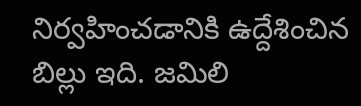నిర్వహించడానికి ఉద్దేశించిన బిల్లు ఇది. జమిలి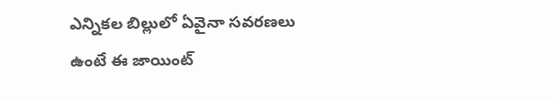ఎన్నికల బిల్లులో ఏవైనా సవరణలు ఉంటే ఈ జాయింట్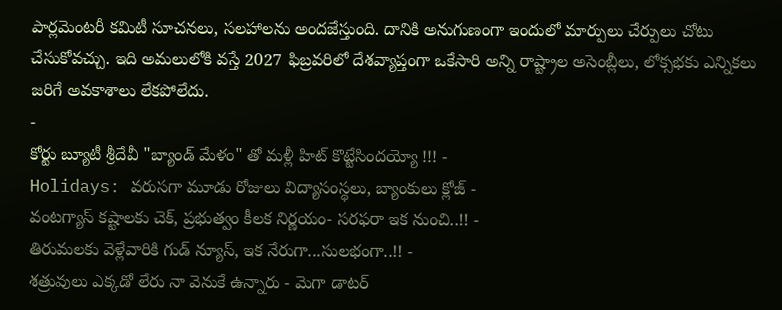పార్లమెంటరీ కమిటీ సూచనలు, సలహాలను అందజేస్తుంది. దానికి అనుగుణంగా ఇందులో మార్పులు చేర్పులు చోటు చేసుకోవచ్చు. ఇది అమలులోకి వస్తే 2027 ఫిబ్రవరిలో దేశవ్యాప్తంగా ఒకేసారి అన్ని రాష్ట్రాల అసెంబ్లీలు, లోక్సభకు ఎన్నికలు జరిగే అవకాశాలు లేకపోలేదు.
-
కోర్టు బ్యూటీ శ్రీదేవీ "బ్యాండ్ మేళం" తో మళ్లీ హిట్ కొట్టేసిందయ్యో !!! -
Holidays: వరుసగా మూడు రోజులు విద్యాసంస్థలు, బ్యాంకులు క్లోజ్ -
వంటగ్యాస్ కష్టాలకు చెక్, ప్రభుత్వం కీలక నిర్ణయం- సరఫరా ఇక నుంచి..!! -
తిరుమలకు వెళ్లేవారికి గుడ్ న్యూస్, ఇక నేరుగా...సులభంగా..!! -
శత్రువులు ఎక్కడో లేరు నా వెనుకే ఉన్నారు - మెగా డాటర్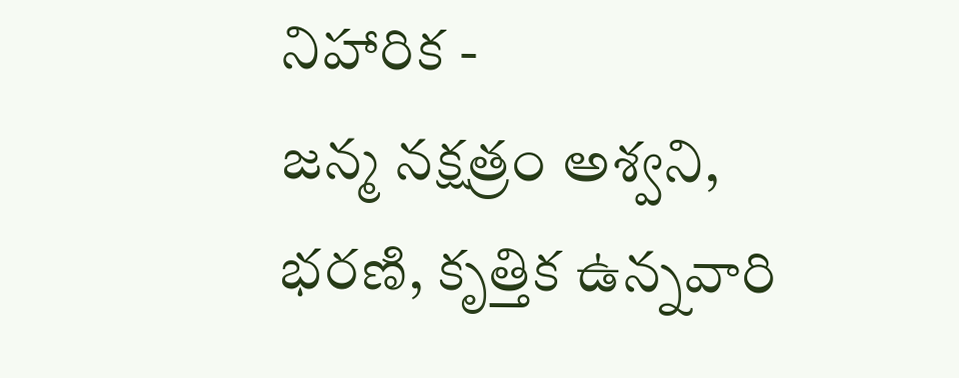నిహారిక -
జన్మ నక్షత్రం అశ్వని, భరణి, కృత్తిక ఉన్నవారి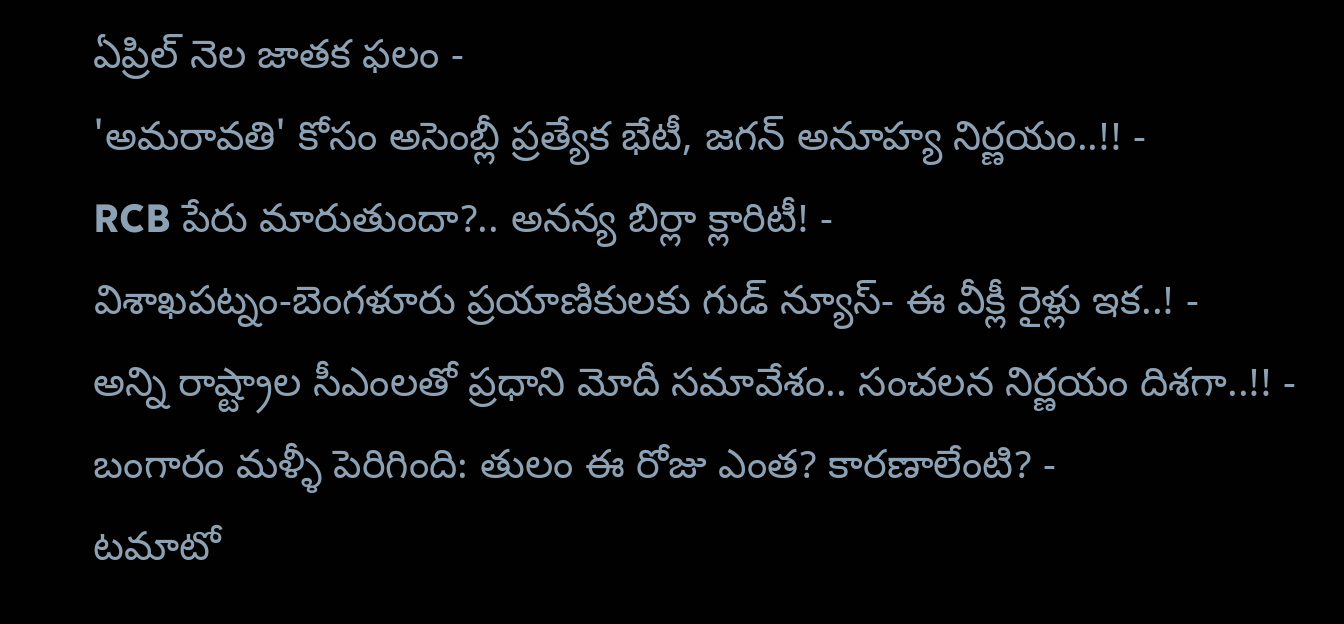ఏప్రిల్ నెల జాతక ఫలం -
'అమరావతి' కోసం అసెంబ్లీ ప్రత్యేక భేటీ, జగన్ అనూహ్య నిర్ణయం..!! -
RCB పేరు మారుతుందా?.. అనన్య బిర్లా క్లారిటీ! -
విశాఖపట్నం-బెంగళూరు ప్రయాణికులకు గుడ్ న్యూస్- ఈ వీక్లీ రైళ్లు ఇక..! -
అన్ని రాష్ట్రాల సీఎంలతో ప్రధాని మోదీ సమావేశం.. సంచలన నిర్ణయం దిశగా..!! -
బంగారం మళ్ళీ పెరిగింది: తులం ఈ రోజు ఎంత? కారణాలేంటి? -
టమాటో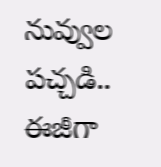నువ్వుల పచ్చడి.. ఈజీగా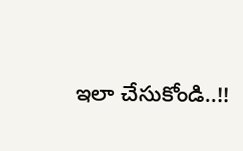ఇలా చేసుకోండి..!!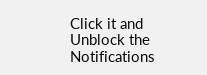Click it and Unblock the Notifications